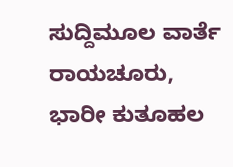ಸುದ್ದಿಮೂಲ ವಾರ್ತೆ ರಾಯಚೂರು,
ಭಾರೀ ಕುತೂಹಲ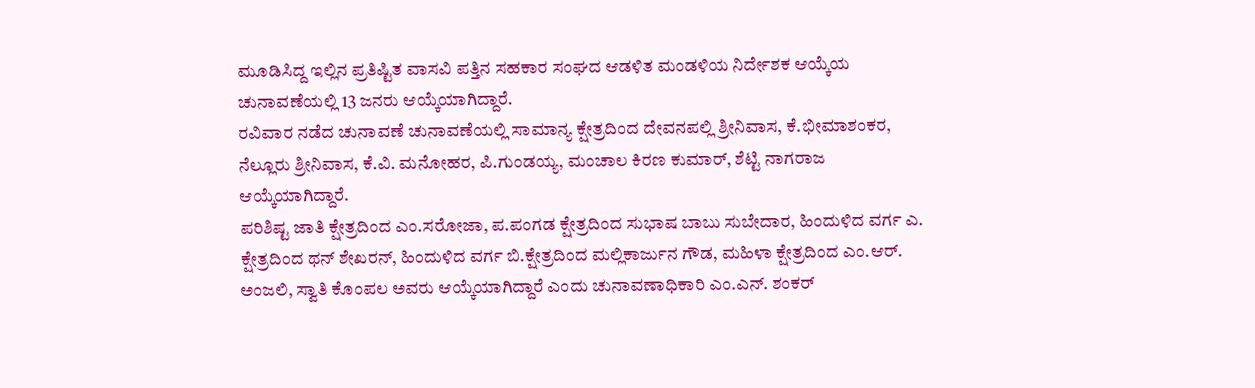ಮೂಡಿಸಿದ್ದ ಇಲ್ಲಿನ ಪ್ರತಿಷ್ಟಿತ ವಾಸವಿ ಪತ್ತಿನ ಸಹಕಾರ ಸಂಘದ ಆಡಳಿತ ಮಂಡಳಿಯ ನಿರ್ದೇಶಕ ಆಯ್ಕೆಯ ಚುನಾವಣೆಯಲ್ಲಿ 13 ಜನರು ಆಯ್ಕೆಯಾಗಿದ್ದಾರೆ.
ರವಿವಾರ ನಡೆದ ಚುನಾವಣೆ ಚುನಾವಣೆಯಲ್ಲಿ ಸಾಮಾನ್ಯ ಕ್ಷೇತ್ರದಿಂದ ದೇವನಪಲ್ಲಿ ಶ್ರೀನಿವಾಸ, ಕೆ.ಭೀಮಾಶಂಕರ, ನೆಲ್ಲೂರು ಶ್ರೀನಿವಾಸ, ಕೆ.ವಿ. ಮನೋಹರ, ಪಿ.ಗುಂಡಯ್ಯ, ಮಂಚಾಲ ಕಿರಣ ಕುಮಾರ್, ಶೆಟ್ಟಿ ನಾಗರಾಜ ಆಯ್ಕೆಯಾಗಿದ್ದಾರೆ.
ಪರಿಶಿಷ್ಟ ಜಾತಿ ಕ್ಷೇತ್ರದಿಂದ ಎಂ.ಸರೋಜಾ, ಪ.ಪಂಗಡ ಕ್ಷೇತ್ರದಿಂದ ಸುಭಾಷ ಬಾಬು ಸುಬೇದಾರ, ಹಿಂದುಳಿದ ವರ್ಗ ಎ. ಕ್ಷೇತ್ರದಿಂದ ಥನ್ ಶೇಖರನ್, ಹಿಂದುಳಿದ ವರ್ಗ ಬಿ.ಕ್ಷೇತ್ರದಿಂದ ಮಲ್ಲಿಕಾರ್ಜುನ ಗೌಡ, ಮಹಿಳಾ ಕ್ಷೇತ್ರದಿಂದ ಎಂ.ಆರ್. ಅಂಜಲಿ, ಸ್ವಾತಿ ಕೊಂಪಲ ಅವರು ಆಯ್ಕೆಯಾಗಿದ್ದಾರೆ ಎಂದು ಚುನಾವಣಾಧಿಕಾರಿ ಎಂ.ಎನ್. ಶಂಕರ್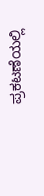ಪ್ರಕಟಣೆಯಲ್ಲಿ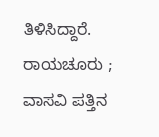ತಿಳಿಸಿದ್ದಾರೆ.
ರಾಯಚೂರು ; ವಾಸವಿ ಪತ್ತಿನ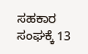ಸಹಕಾರ ಸಂಘಕ್ಕೆ 13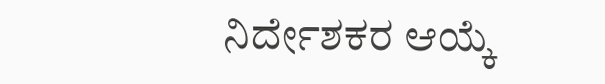ನಿರ್ದೇಶಕರ ಆಯ್ಕೆ